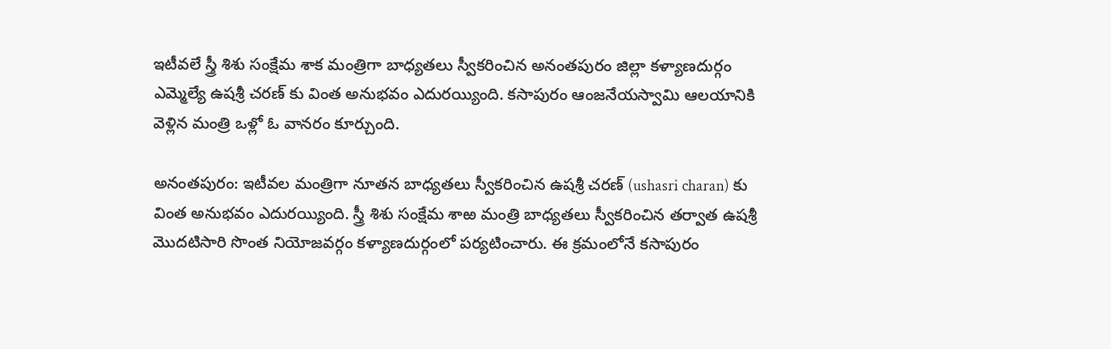ఇటీవలే స్త్రీ శిశు సంక్షేమ శాక మంత్రిగా బాధ్యతలు స్వీకరించిన అనంతపురం జిల్లా కళ్యాణదుర్గం ఎమ్మెల్యే ఉషశ్రీ చరణ్ కు వింత అనుభవం ఎదురయ్యింది. కసాపురం ఆంజనేయస్వామి ఆలయానికి వెళ్లిన మంత్రి ఒళ్లో ఓ వానరం కూర్చుంది.

అనంతపురం: ఇటీవల మంత్రిగా నూతన బాధ్యతలు స్వీకరించిన ఉషశ్రీ చరణ్ (ushasri charan) కు వింత అనుభవం ఎదురయ్యింది. స్త్రీ శిశు సంక్షేమ శాఱ మంత్రి బాధ్యతలు స్వీకరించిన తర్వాత ఉషశ్రీ మొదటిసారి సొంత నియోజవర్గం కళ్యాణదుర్గంలో పర్యటించారు. ఈ క్రమంలోనే కసాపురం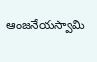ఆంజనేయస్వామి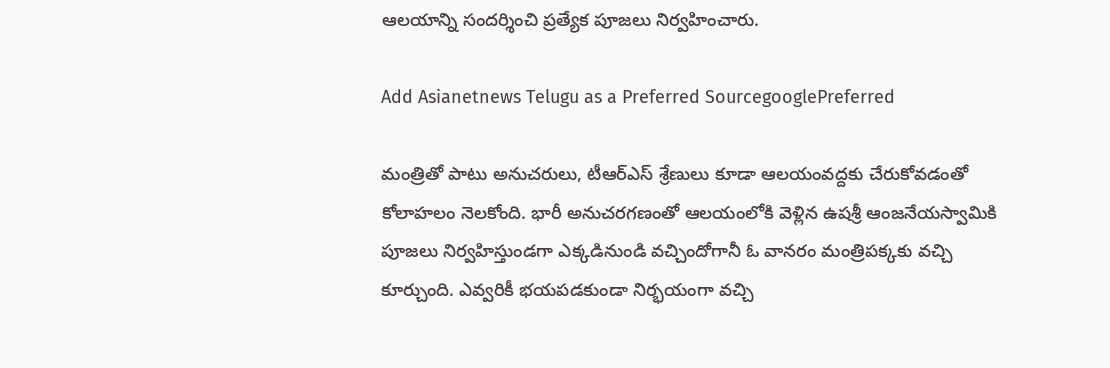ఆలయాన్ని సందర్శించి ప్రత్యేక పూజలు నిర్వహించారు.

Add Asianetnews Telugu as a Preferred SourcegooglePreferred

మంత్రితో పాటు అనుచరులు, టీఆర్ఎస్ శ్రేణులు కూడా ఆలయంవద్దకు చేరుకోవడంతో కోలాహలం నెలకోంది. భారీ అనుచరగణంతో ఆలయంలోకి వెళ్లిన ఉషశ్రీ ఆంజనేయస్వామికి పూజలు నిర్వహిస్తుండగా ఎక్కడినుండి వచ్చిందోగానీ ఓ వానరం మంత్రిపక్కకు వచ్చి కూర్చుంది. ఎవ్వరికీ భయపడకుండా నిర్భయంగా వచ్చి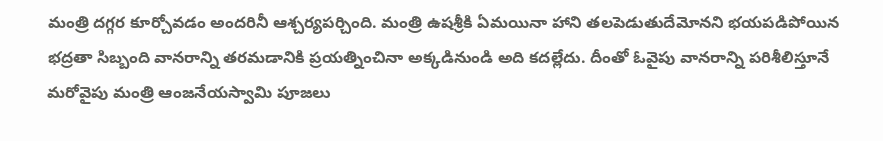మంత్రి దగ్గర కూర్చోవడం అందరినీ ఆశ్చర్యపర్చింది. మంత్రి ఉషశ్రీకి ఏమయినా హాని తలపెడుతుదేమోనని భయపడిపోయిన భద్రతా సిబ్బంది వానరాన్ని తరమడానికి ప్రయత్నించినా అక్కడినుండి అది కదల్లేదు. దీంతో ఓవైపు వానరాన్ని పరిశీలిస్తూనే మరోవైపు మంత్రి ఆంజనేయస్వామి పూజలు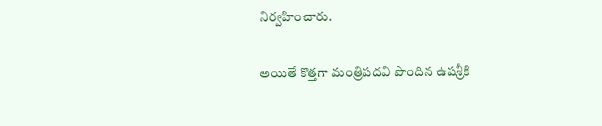నిర్వహించారు.

అయితే కొత్తగా మంత్రిపదవి పొందిన ఉషశ్రీకి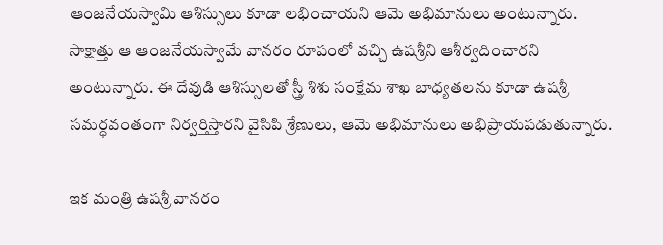ఆంజనేయస్వామి ఆశిస్సులు కూడా లభించాయని ఆమె అభిమానులు అంటున్నారు. సాక్షాత్తు ఆ ఆంజనేయస్వామే వానరం రూపంలో వచ్చి ఉషశ్రీని ఆశీర్వదించారని అంటున్నారు. ఈ దేవుడి ఆశిస్సులతో స్త్రీ శిశు సంక్షేమ శాఖ బాధ్యతలను కూడా ఉషశ్రీ సమర్ధవంతంగా నిర్వర్తిస్తారని వైసిపి శ్రేణులు, ఆమె అభిమానులు అభిప్రాయపడుతున్నారు.

ఇక మంత్రి ఉషశ్రీ వానరం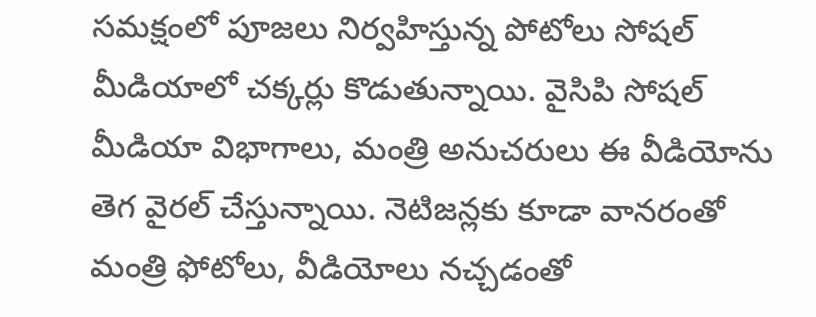సమక్షంలో పూజలు నిర్వహిస్తున్న పోటోలు సోషల్ మీడియాలో చక్కర్లు కొడుతున్నాయి. వైసిపి సోషల్ మీడియా విభాగాలు, మంత్రి అనుచరులు ఈ వీడియోను తెగ వైరల్ చేస్తున్నాయి. నెటిజన్లకు కూడా వానరంతో మంత్రి ఫోటోలు, వీడియోలు నచ్చడంతో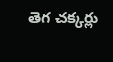తెగ చక్కర్లు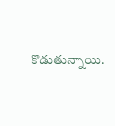కొడుతున్నాయి.